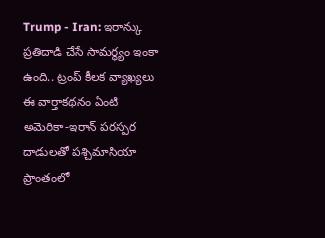Trump - Iran: ఇరాన్కు ప్రతిదాడి చేసే సామర్థ్యం ఇంకా ఉంది.. ట్రంప్ కీలక వ్యాఖ్యలు
ఈ వార్తాకథనం ఏంటి
అమెరికా-ఇరాన్ పరస్పర దాడులతో పశ్చిమాసియా ప్రాంతంలో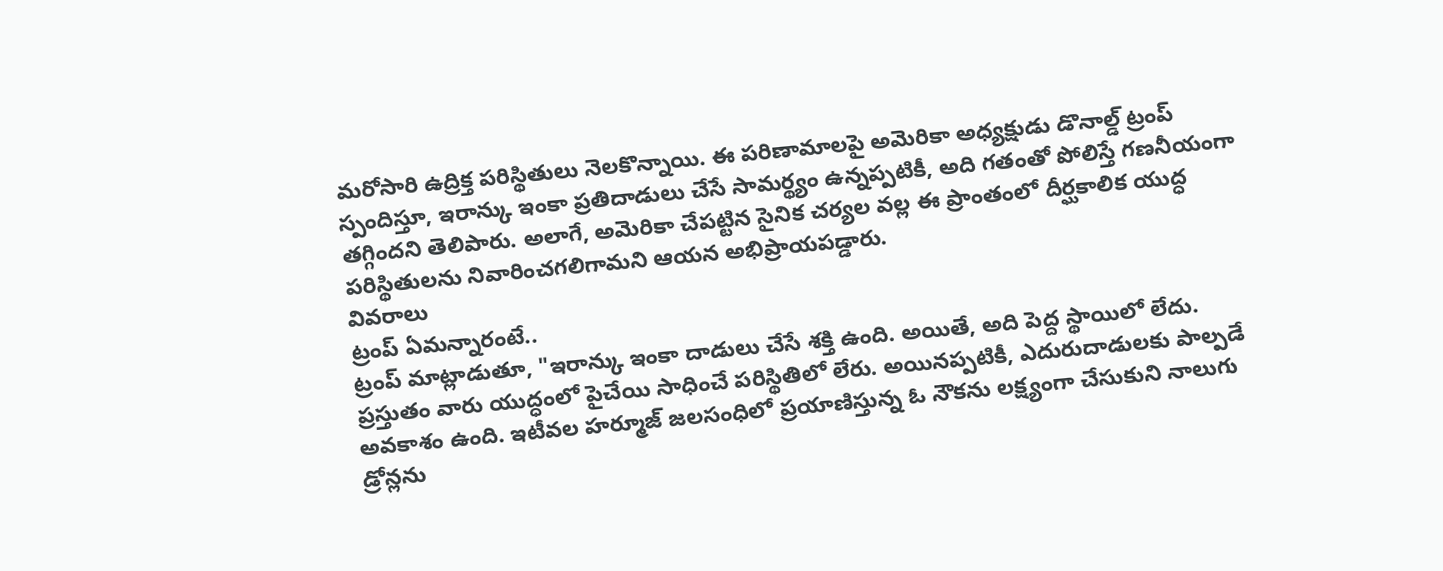మరోసారి ఉద్రిక్త పరిస్థితులు నెలకొన్నాయి. ఈ పరిణామాలపై అమెరికా అధ్యక్షుడు డొనాల్డ్ ట్రంప్ స్పందిస్తూ, ఇరాన్కు ఇంకా ప్రతిదాడులు చేసే సామర్థ్యం ఉన్నప్పటికీ, అది గతంతో పోలిస్తే గణనీయంగా తగ్గిందని తెలిపారు. అలాగే, అమెరికా చేపట్టిన సైనిక చర్యల వల్ల ఈ ప్రాంతంలో దీర్ఘకాలిక యుద్ధ పరిస్థితులను నివారించగలిగామని ఆయన అభిప్రాయపడ్డారు.
వివరాలు
ట్రంప్ ఏమన్నారంటే..
ట్రంప్ మాట్లాడుతూ, "ఇరాన్కు ఇంకా దాడులు చేసే శక్తి ఉంది. అయితే, అది పెద్ద స్థాయిలో లేదు. ప్రస్తుతం వారు యుద్ధంలో పైచేయి సాధించే పరిస్థితిలో లేరు. అయినప్పటికీ, ఎదురుదాడులకు పాల్పడే అవకాశం ఉంది. ఇటీవల హర్మూజ్ జలసంధిలో ప్రయాణిస్తున్న ఓ నౌకను లక్ష్యంగా చేసుకుని నాలుగు డ్రోన్లను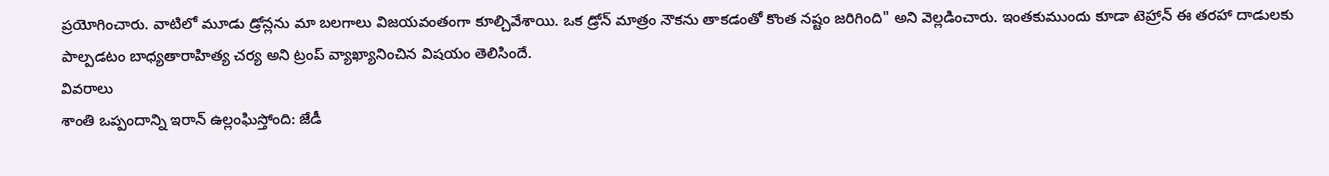ప్రయోగించారు. వాటిలో మూడు డ్రోన్లను మా బలగాలు విజయవంతంగా కూల్చివేశాయి. ఒక డ్రోన్ మాత్రం నౌకను తాకడంతో కొంత నష్టం జరిగింది" అని వెల్లడించారు. ఇంతకుముందు కూడా టెహ్రాన్ ఈ తరహా దాడులకు పాల్పడటం బాధ్యతారాహిత్య చర్య అని ట్రంప్ వ్యాఖ్యానించిన విషయం తెలిసిందే.
వివరాలు
శాంతి ఒప్పందాన్ని ఇరాన్ ఉల్లంఘిస్తోంది: జేడీ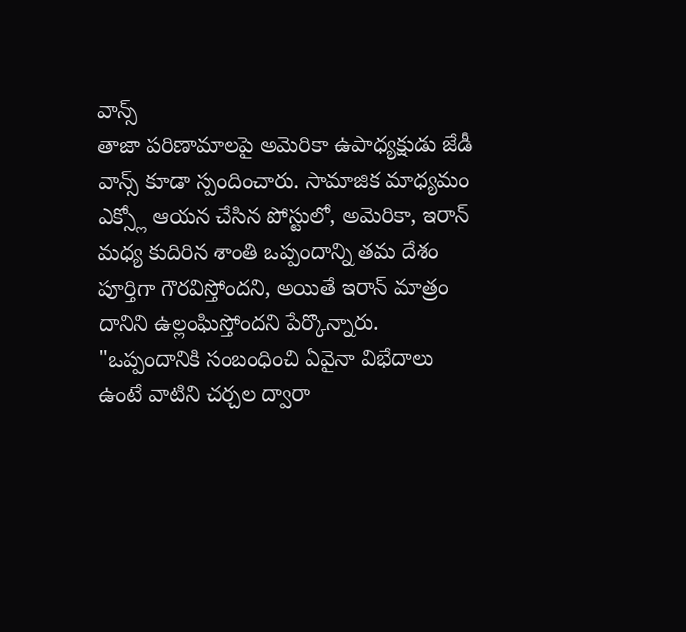వాన్స్
తాజా పరిణామాలపై అమెరికా ఉపాధ్యక్షుడు జేడీ వాన్స్ కూడా స్పందించారు. సామాజిక మాధ్యమం ఎక్స్లో ఆయన చేసిన పోస్టులో, అమెరికా, ఇరాన్ మధ్య కుదిరిన శాంతి ఒప్పందాన్ని తమ దేశం పూర్తిగా గౌరవిస్తోందని, అయితే ఇరాన్ మాత్రం దానిని ఉల్లంఘిస్తోందని పేర్కొన్నారు. "ఒప్పందానికి సంబంధించి ఏవైనా విభేదాలు ఉంటే వాటిని చర్చల ద్వారా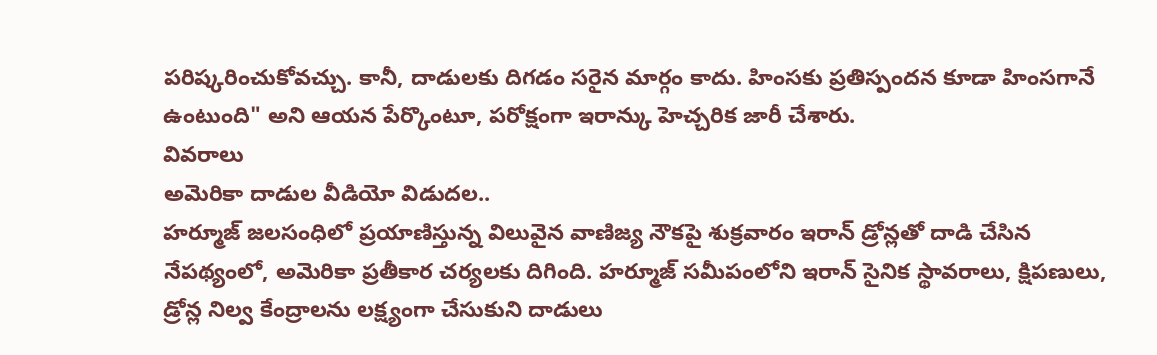పరిష్కరించుకోవచ్చు. కానీ, దాడులకు దిగడం సరైన మార్గం కాదు. హింసకు ప్రతిస్పందన కూడా హింసగానే ఉంటుంది" అని ఆయన పేర్కొంటూ, పరోక్షంగా ఇరాన్కు హెచ్చరిక జారీ చేశారు.
వివరాలు
అమెరికా దాడుల వీడియో విడుదల..
హర్మూజ్ జలసంధిలో ప్రయాణిస్తున్న విలువైన వాణిజ్య నౌకపై శుక్రవారం ఇరాన్ డ్రోన్లతో దాడి చేసిన నేపథ్యంలో, అమెరికా ప్రతీకార చర్యలకు దిగింది. హర్మూజ్ సమీపంలోని ఇరాన్ సైనిక స్థావరాలు, క్షిపణులు, డ్రోన్ల నిల్వ కేంద్రాలను లక్ష్యంగా చేసుకుని దాడులు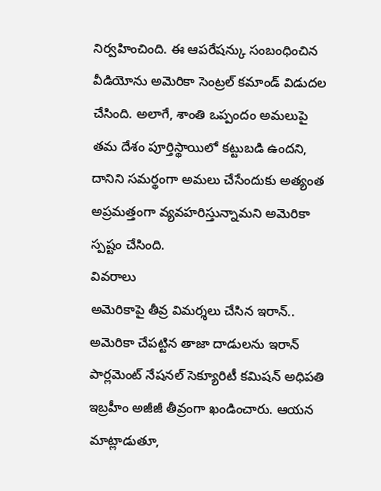నిర్వహించింది. ఈ ఆపరేషన్కు సంబంధించిన వీడియోను అమెరికా సెంట్రల్ కమాండ్ విడుదల చేసింది. అలాగే, శాంతి ఒప్పందం అమలుపై తమ దేశం పూర్తిస్థాయిలో కట్టుబడి ఉందని, దానిని సమర్థంగా అమలు చేసేందుకు అత్యంత అప్రమత్తంగా వ్యవహరిస్తున్నామని అమెరికా స్పష్టం చేసింది.
వివరాలు
అమెరికాపై తీవ్ర విమర్శలు చేసిన ఇరాన్..
అమెరికా చేపట్టిన తాజా దాడులను ఇరాన్ పార్లమెంట్ నేషనల్ సెక్యూరిటీ కమిషన్ అధిపతి ఇబ్రహీం అజీజీ తీవ్రంగా ఖండించారు. ఆయన మాట్లాడుతూ,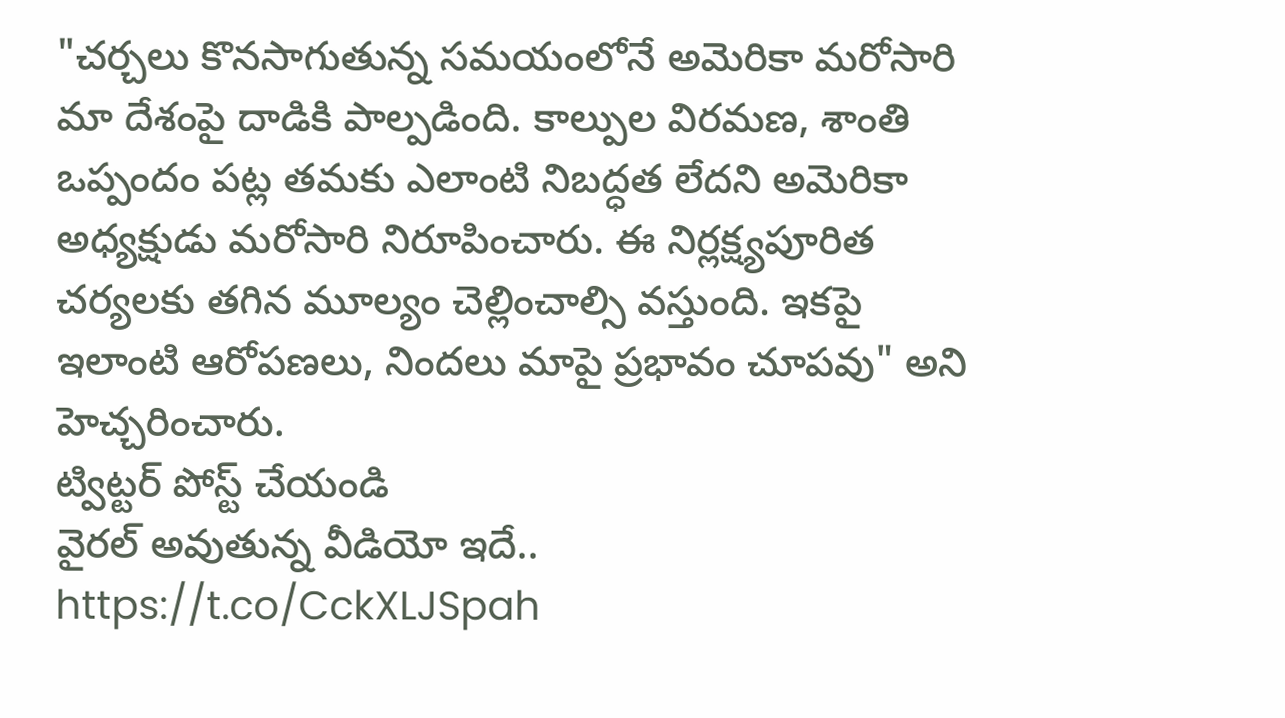"చర్చలు కొనసాగుతున్న సమయంలోనే అమెరికా మరోసారి మా దేశంపై దాడికి పాల్పడింది. కాల్పుల విరమణ, శాంతి ఒప్పందం పట్ల తమకు ఎలాంటి నిబద్ధత లేదని అమెరికా అధ్యక్షుడు మరోసారి నిరూపించారు. ఈ నిర్లక్ష్యపూరిత చర్యలకు తగిన మూల్యం చెల్లించాల్సి వస్తుంది. ఇకపై ఇలాంటి ఆరోపణలు, నిందలు మాపై ప్రభావం చూపవు" అని హెచ్చరించారు.
ట్విట్టర్ పోస్ట్ చేయండి
వైరల్ అవుతున్న వీడియో ఇదే..
https://t.co/CckXLJSpah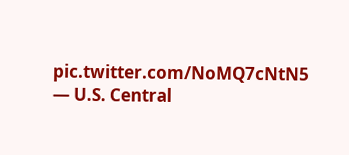pic.twitter.com/NoMQ7cNtN5
— U.S. Central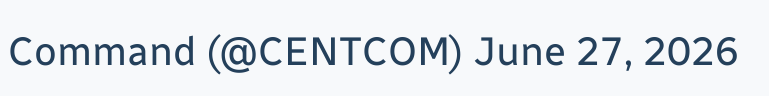Command (@CENTCOM) June 27, 2026